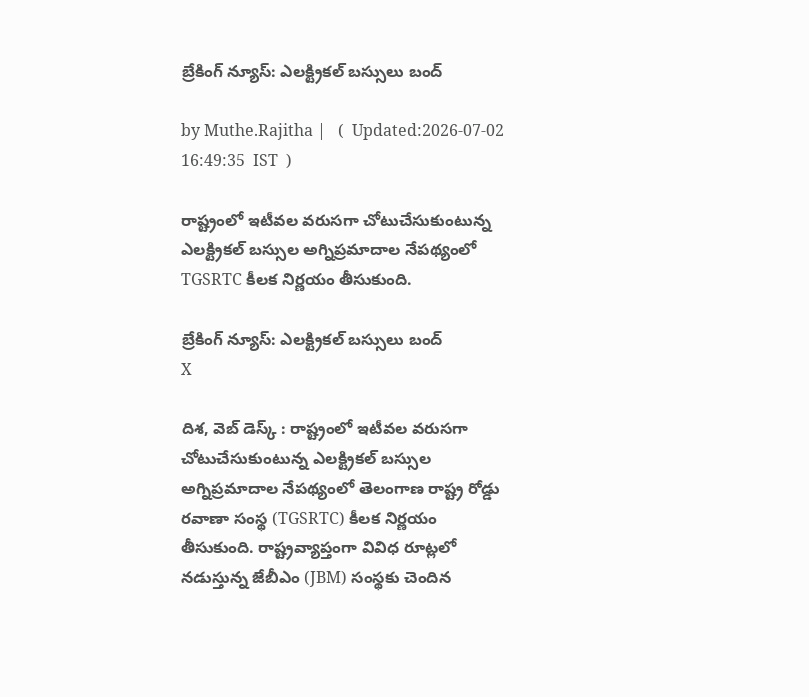బ్రేకింగ్ న్యూస్: ఎలక్ట్రికల్ బస్సులు బంద్

by Muthe.Rajitha |   (  Updated:2026-07-02 16:49:35  IST  )

రాష్ట్రంలో ఇటీవల వరుసగా చోటుచేసుకుంటున్న ఎలక్ట్రికల్ బస్సుల అగ్నిప్రమాదాల నేపథ్యంలో TGSRTC కీలక నిర్ణయం తీసుకుంది.

బ్రేకింగ్ న్యూస్: ఎలక్ట్రికల్ బస్సులు బంద్
X

దిశ, వెబ్ డెస్క్ : రాష్ట్రంలో ఇటీవల వరుసగా చోటుచేసుకుంటున్న ఎలక్ట్రికల్ బస్సుల అగ్నిప్రమాదాల నేపథ్యంలో తెలంగాణ రాష్ట్ర రోడ్డు రవాణా సంస్థ (TGSRTC) కీలక నిర్ణయం తీసుకుంది. రాష్ట్రవ్యాప్తంగా వివిధ రూట్లలో నడుస్తున్న జేబీఎం (JBM) సంస్థకు చెందిన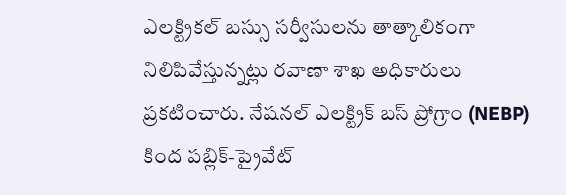ఎలక్ట్రికల్ బస్సు సర్వీసులను తాత్కాలికంగా నిలిపివేస్తున్నట్లు రవాణా శాఖ అధికారులు ప్రకటించారు. నేషనల్ ఎలక్ట్రిక్ బస్ ప్రోగ్రాం (NEBP) కింద పబ్లిక్-ప్రైవేట్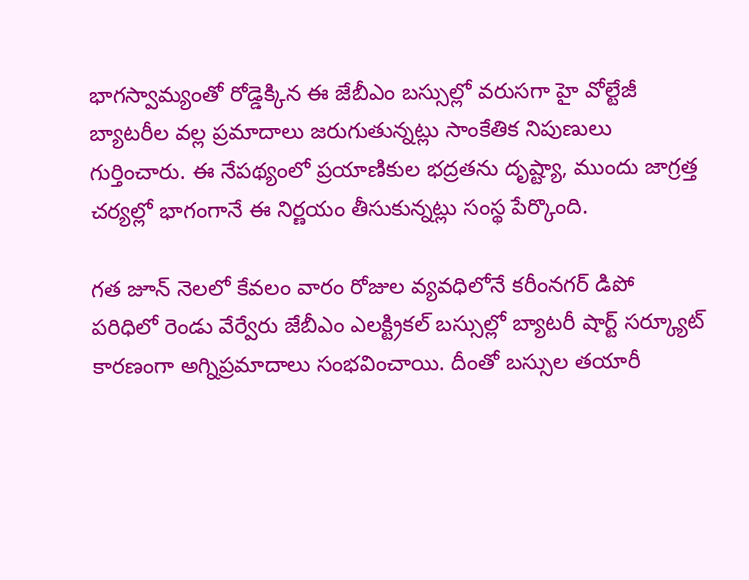భాగస్వామ్యంతో రోడ్డెక్కిన ఈ జేబీఎం బస్సుల్లో వరుసగా హై వోల్టేజీ బ్యాటరీల వల్ల ప్రమాదాలు జరుగుతున్నట్లు సాంకేతిక నిపుణులు గుర్తించారు. ఈ నేపథ్యంలో ప్రయాణికుల భద్రతను దృష్ట్యా, ముందు జాగ్రత్త చర్యల్లో భాగంగానే ఈ నిర్ణయం తీసుకున్నట్లు సంస్థ పేర్కొంది.

గత జూన్ నెలలో కేవలం వారం రోజుల వ్యవధిలోనే కరీంనగర్ డిపో పరిధిలో రెండు వేర్వేరు జేబీఎం ఎలక్ట్రికల్ బస్సుల్లో బ్యాటరీ షార్ట్ సర్క్యూట్ కారణంగా అగ్నిప్రమాదాలు సంభవించాయి. దీంతో బస్సుల తయారీ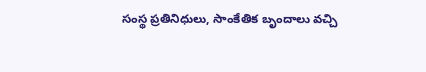సంస్థ ప్రతినిధులు, సాంకేతిక బృందాలు వచ్చి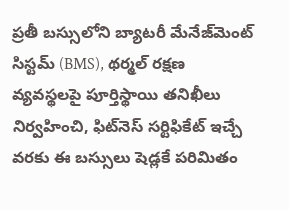ప్రతీ బస్సులోని బ్యాటరీ మేనేజ్‌మెంట్ సిస్టమ్ (BMS), థర్మల్ రక్షణ వ్యవస్థలపై పూర్తిస్థాయి తనిఖీలు నిర్వహించి, ఫిట్‌నెస్ సర్టిఫికేట్ ఇచ్చే వరకు ఈ బస్సులు షెడ్లకే పరిమితం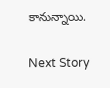కానున్నాయి.

Next Story